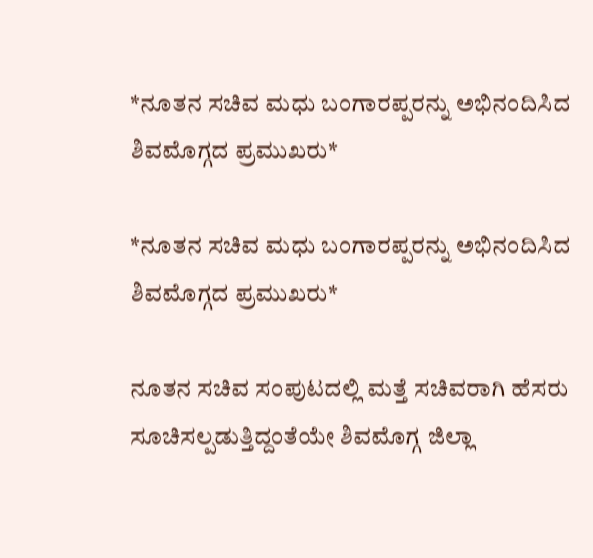*ನೂತನ ಸಚಿವ ಮಧು ಬಂಗಾರಪ್ಪರನ್ನು ಅಭಿನಂದಿಸಿದ ಶಿವಮೊಗ್ಗದ ಪ್ರಮುಖರು*

*ನೂತನ ಸಚಿವ ಮಧು ಬಂಗಾರಪ್ಪರನ್ನು ಅಭಿನಂದಿಸಿದ ಶಿವಮೊಗ್ಗದ ಪ್ರಮುಖರು*

ನೂತನ ಸಚಿವ ಸಂಪುಟದಲ್ಲಿ ಮತ್ತೆ ಸಚಿವರಾಗಿ ಹೆಸರು ಸೂಚಿಸಲ್ಪಡುತ್ತಿದ್ದಂತೆಯೇ ಶಿವಮೊಗ್ಗ ಜಿಲ್ಲಾ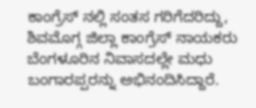ಕಾಂಗ್ರೆಸ್ ನಲ್ಲಿ ಸಂತಸ ಗರಿಗೆದರಿದ್ದು, ಶಿವಮೊಗ್ಗ ಜಿಲ್ಲಾ ಕಾಂಗ್ರೆಸ್ ನಾಯಕರು ಬೆಂಗಳೂರಿನ ನಿವಾಸದಲ್ಲೇ ಮಧು ಬಂಗಾರಪ್ಪರನ್ನು ಅಭಿನಂದಿಸಿದ್ದಾರೆ.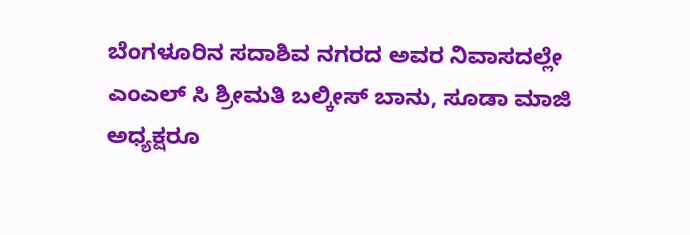ಬೆಂಗಳೂರಿನ ಸದಾಶಿವ ನಗರದ ಅವರ ನಿವಾಸದಲ್ಲೇ ಎಂಎಲ್ ಸಿ ಶ್ರೀಮತಿ ಬಲ್ಕೀಸ್ ಬಾನು, ಸೂಡಾ ಮಾಜಿ ಅಧ್ಯಕ್ಷರೂ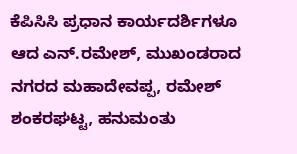ಕೆಪಿಸಿಸಿ ಪ್ರಧಾನ ಕಾರ್ಯದರ್ಶಿಗಳೂ ಆದ ಎನ್.ರಮೇಶ್, ಮುಖಂಡರಾದ ನಗರದ ಮಹಾದೇವಪ್ಪ, ರಮೇಶ್ ಶಂಕರಘಟ್ಟ, ಹನುಮಂತು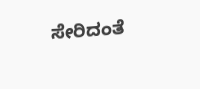ಸೇರಿದಂತೆ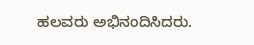ಹಲವರು ಅಭಿನಂದಿಸಿದರು.